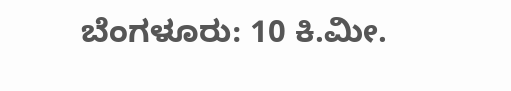ಬೆಂಗಳೂರು: 10 ಕಿ.ಮೀ.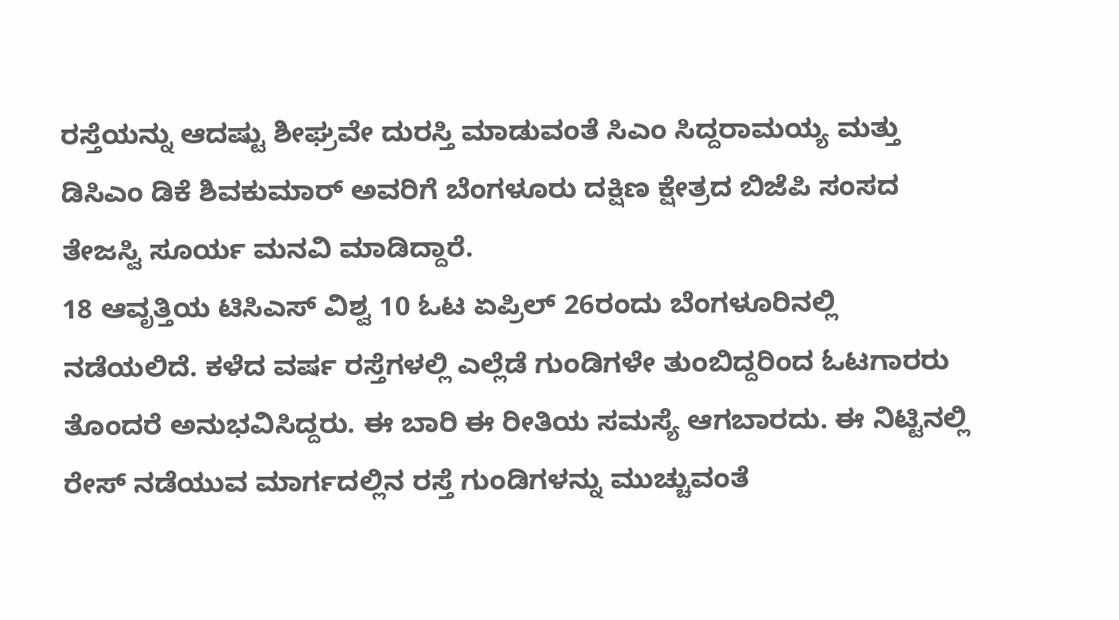ರಸ್ತೆಯನ್ನು ಆದಷ್ಟು ಶೀಘ್ರವೇ ದುರಸ್ತಿ ಮಾಡುವಂತೆ ಸಿಎಂ ಸಿದ್ದರಾಮಯ್ಯ ಮತ್ತು ಡಿಸಿಎಂ ಡಿಕೆ ಶಿವಕುಮಾರ್ ಅವರಿಗೆ ಬೆಂಗಳೂರು ದಕ್ಷಿಣ ಕ್ಷೇತ್ರದ ಬಿಜೆಪಿ ಸಂಸದ ತೇಜಸ್ವಿ ಸೂರ್ಯ ಮನವಿ ಮಾಡಿದ್ದಾರೆ.
18 ಆವೃತ್ತಿಯ ಟಿಸಿಎಸ್ ವಿಶ್ವ 10 ಓಟ ಏಪ್ರಿಲ್ 26ರಂದು ಬೆಂಗಳೂರಿನಲ್ಲಿ ನಡೆಯಲಿದೆ. ಕಳೆದ ವರ್ಷ ರಸ್ತೆಗಳಲ್ಲಿ ಎಲ್ಲೆಡೆ ಗುಂಡಿಗಳೇ ತುಂಬಿದ್ದರಿಂದ ಓಟಗಾರರು ತೊಂದರೆ ಅನುಭವಿಸಿದ್ದರು. ಈ ಬಾರಿ ಈ ರೀತಿಯ ಸಮಸ್ಯೆ ಆಗಬಾರದು. ಈ ನಿಟ್ಟಿನಲ್ಲಿ ರೇಸ್ ನಡೆಯುವ ಮಾರ್ಗದಲ್ಲಿನ ರಸ್ತೆ ಗುಂಡಿಗಳನ್ನು ಮುಚ್ಚುವಂತೆ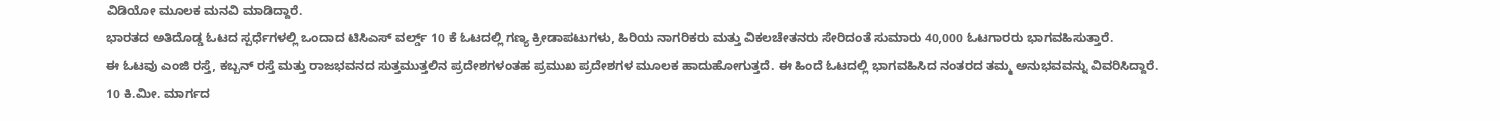ವಿಡಿಯೋ ಮೂಲಕ ಮನವಿ ಮಾಡಿದ್ದಾರೆ.
ಭಾರತದ ಅತಿದೊಡ್ಡ ಓಟದ ಸ್ಪರ್ಧೆಗಳಲ್ಲಿ ಒಂದಾದ ಟಿಸಿಎಸ್ ವರ್ಲ್ಡ್ 10 ಕೆ ಓಟದಲ್ಲಿ ಗಣ್ಯ ಕ್ರೀಡಾಪಟುಗಳು, ಹಿರಿಯ ನಾಗರಿಕರು ಮತ್ತು ವಿಕಲಚೇತನರು ಸೇರಿದಂತೆ ಸುಮಾರು 40,000 ಓಟಗಾರರು ಭಾಗವಹಿಸುತ್ತಾರೆ.
ಈ ಓಟವು ಎಂಜಿ ರಸ್ತೆ, ಕಬ್ಬನ್ ರಸ್ತೆ ಮತ್ತು ರಾಜಭವನದ ಸುತ್ತಮುತ್ತಲಿನ ಪ್ರದೇಶಗಳಂತಹ ಪ್ರಮುಖ ಪ್ರದೇಶಗಳ ಮೂಲಕ ಹಾದುಹೋಗುತ್ತದೆ. ಈ ಹಿಂದೆ ಓಟದಲ್ಲಿ ಭಾಗವಹಿಸಿದ ನಂತರದ ತಮ್ಮ ಅನುಭವವನ್ನು ವಿವರಿಸಿದ್ದಾರೆ.
10 ಕಿ.ಮೀ. ಮಾರ್ಗದ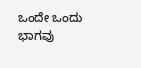ಒಂದೇ ಒಂದು ಭಾಗವು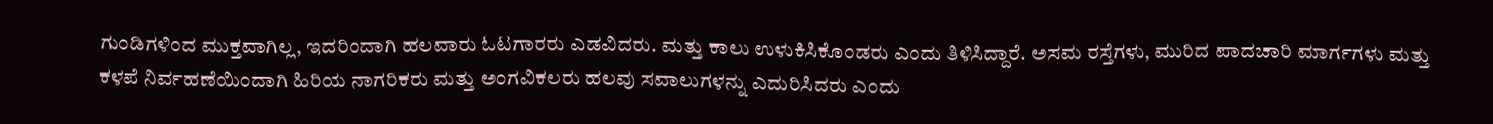ಗುಂಡಿಗಳಿಂದ ಮುಕ್ತವಾಗಿಲ್ಲ, ಇದರಿಂದಾಗಿ ಹಲವಾರು ಓಟಗಾರರು ಎಡವಿದರು. ಮತ್ತು ಕಾಲು ಉಳುಕಿಸಿಕೊಂಡರು ಎಂದು ತಿಳಿಸಿದ್ದಾರೆ. ಅಸಮ ರಸ್ತೆಗಳು, ಮುರಿದ ಪಾದಚಾರಿ ಮಾರ್ಗಗಳು ಮತ್ತು ಕಳಪೆ ನಿರ್ವಹಣೆಯಿಂದಾಗಿ ಹಿರಿಯ ನಾಗರಿಕರು ಮತ್ತು ಅಂಗವಿಕಲರು ಹಲವು ಸವಾಲುಗಳನ್ನು ಎದುರಿಸಿದರು ಎಂದು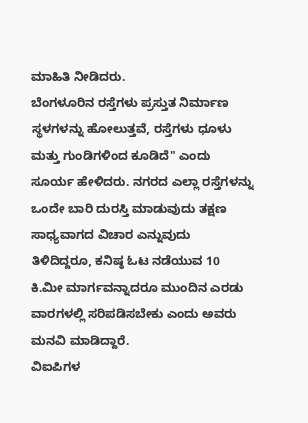ಮಾಹಿತಿ ನೀಡಿದರು.
ಬೆಂಗಳೂರಿನ ರಸ್ತೆಗಳು ಪ್ರಸ್ತುತ ನಿರ್ಮಾಣ ಸ್ಥಳಗಳನ್ನು ಹೋಲುತ್ತವೆ, ರಸ್ತೆಗಳು ಧೂಳು ಮತ್ತು ಗುಂಡಿಗಳಿಂದ ಕೂಡಿದೆ" ಎಂದು ಸೂರ್ಯ ಹೇಳಿದರು. ನಗರದ ಎಲ್ಲಾ ರಸ್ತೆಗಳನ್ನು ಒಂದೇ ಬಾರಿ ದುರಸ್ತಿ ಮಾಡುವುದು ತಕ್ಷಣ ಸಾಧ್ಯವಾಗದ ವಿಚಾರ ಎನ್ನುವುದು ತಿಳಿದಿದ್ದರೂ, ಕನಿಷ್ಠ ಓಟ ನಡೆಯುವ 10 ಕಿ.ಮೀ ಮಾರ್ಗವನ್ನಾದರೂ ಮುಂದಿನ ಎರಡು ವಾರಗಳಲ್ಲಿ ಸರಿಪಡಿಸಬೇಕು ಎಂದು ಅವರು ಮನವಿ ಮಾಡಿದ್ದಾರೆ.
ವಿಐಪಿಗಳ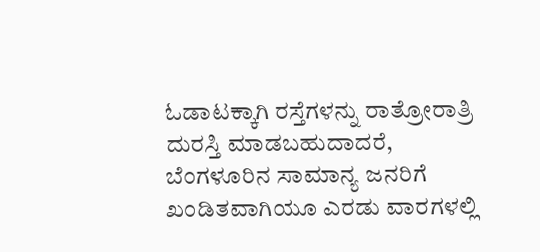ಓಡಾಟಕ್ಕಾಗಿ ರಸ್ತೆಗಳನ್ನು ರಾತ್ರೋರಾತ್ರಿ ದುರಸ್ತಿ ಮಾಡಬಹುದಾದರೆ, ಬೆಂಗಳೂರಿನ ಸಾಮಾನ್ಯ ಜನರಿಗೆ ಖಂಡಿತವಾಗಿಯೂ ಎರಡು ವಾರಗಳಲ್ಲಿ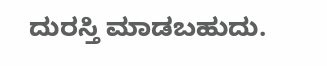ದುರಸ್ತಿ ಮಾಡಬಹುದು.